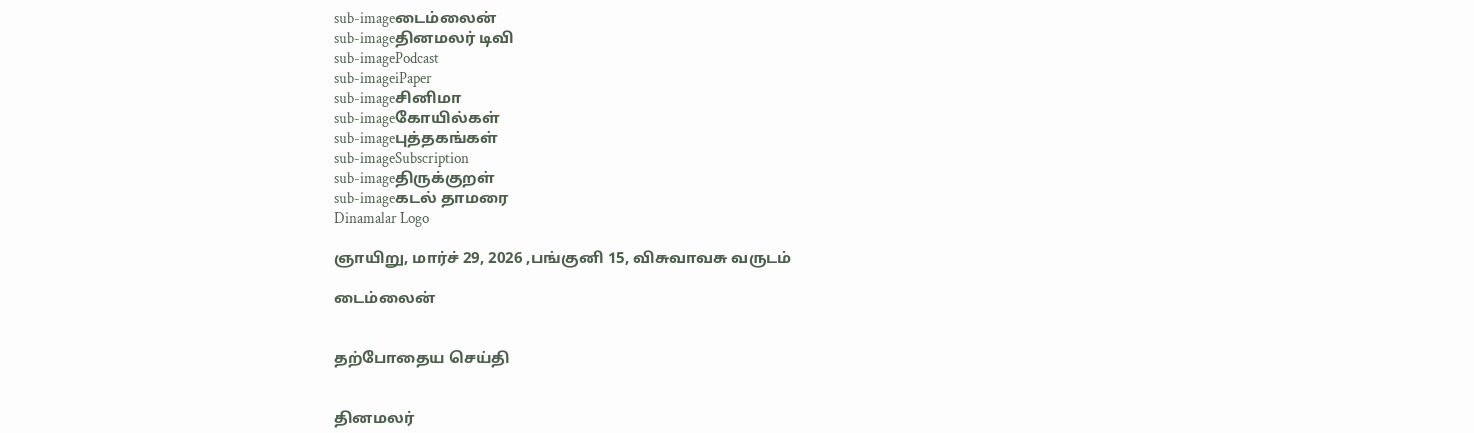sub-imageடைம்லைன்
sub-imageதினமலர் டிவி
sub-imagePodcast
sub-imageiPaper
sub-imageசினிமா
sub-imageகோயில்கள்
sub-imageபுத்தகங்கள்
sub-imageSubscription
sub-imageதிருக்குறள்
sub-imageகடல் தாமரை
Dinamalar Logo

ஞாயிறு, மார்ச் 29, 2026 ,பங்குனி 15, விசுவாவசு வருடம்

டைம்லைன்


தற்போதைய செய்தி


தினமலர்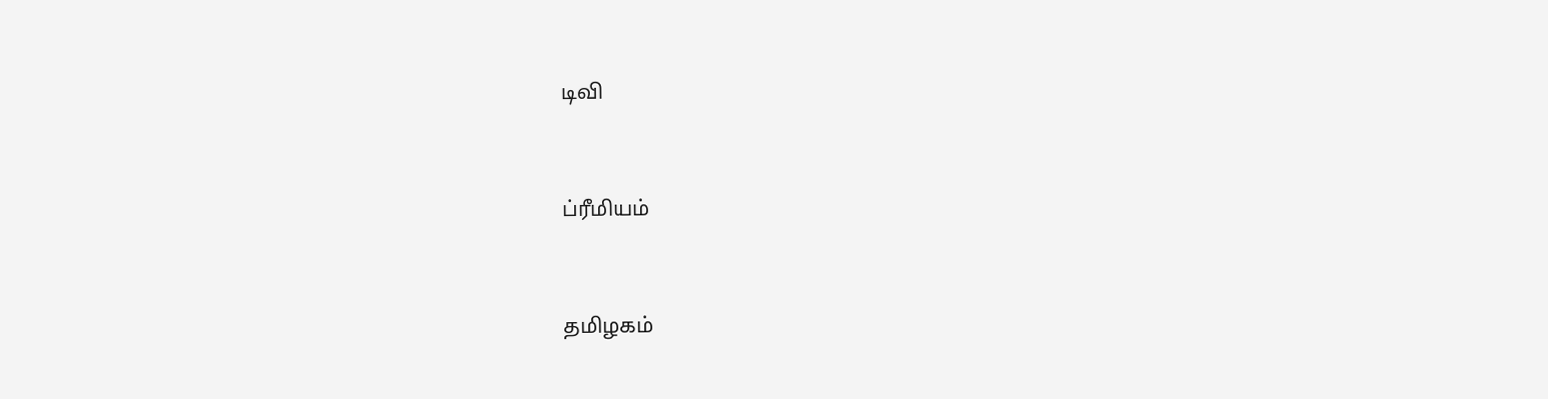டிவி


ப்ரீமியம்


தமிழகம்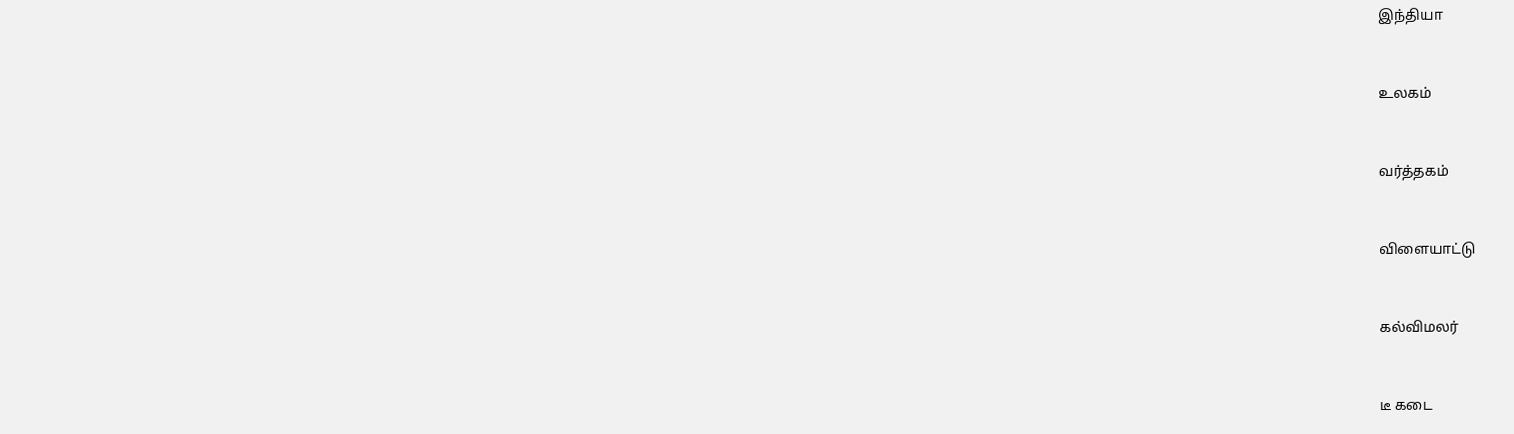இந்தியா


உலகம்


வர்த்தகம்


விளையாட்டு


கல்விமலர்


டீ கடை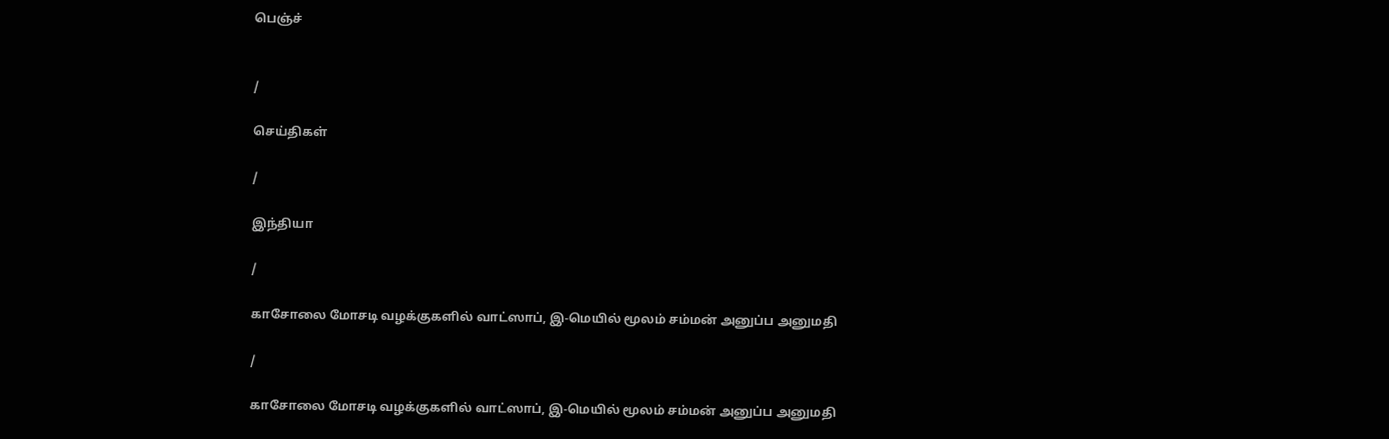பெஞ்ச்


/

செய்திகள்

/

இந்தியா

/

காசோலை மோசடி வழக்குகளில் வாட்ஸாப், இ-மெயில் மூலம் சம்மன் அனுப்ப அனுமதி

/

காசோலை மோசடி வழக்குகளில் வாட்ஸாப், இ-மெயில் மூலம் சம்மன் அனுப்ப அனுமதி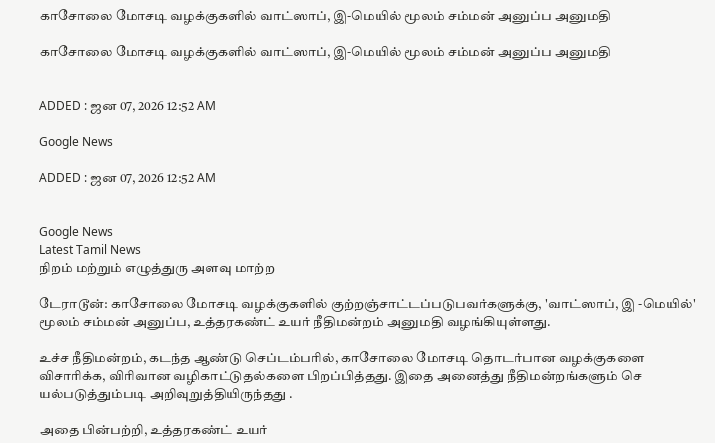காசோலை மோசடி வழக்குகளில் வாட்ஸாப், இ-மெயில் மூலம் சம்மன் அனுப்ப அனுமதி

காசோலை மோசடி வழக்குகளில் வாட்ஸாப், இ-மெயில் மூலம் சம்மன் அனுப்ப அனுமதி


ADDED : ஜன 07, 2026 12:52 AM

Google News

ADDED : ஜன 07, 2026 12:52 AM


Google News
Latest Tamil News
நிறம் மற்றும் எழுத்துரு அளவு மாற்ற

டேராடூன்: காசோலை மோசடி வழக்குகளில் குற்றஞ்சாட்டப்படுபவர்களுக்கு, 'வாட்ஸாப், இ -மெயில்' மூலம் சம்மன் அனுப்ப, உத்தரகண்ட் உயர் நீதிமன்றம் அனுமதி வழங்கியுள்ளது.

உச்ச நீதிமன்றம், கடந்த ஆண்டு செப்டம்பரில், காசோலை மோசடி தொடர்பான வழக்குகளை விசாரிக்க, விரிவான வழிகாட்டுதல்களை பிறப்பித்தது. இதை அனைத்து நீதிமன்றங்களும் செ யல்படுத்தும்படி அறிவுறுத்தியிருந்தது .

அதை பின்பற்றி, உத்தரகண்ட் உயர்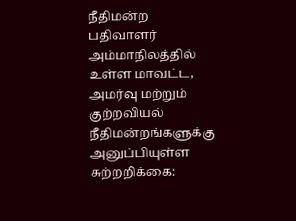நீதிமன்ற பதிவாளர் அம்மாநிலத்தில் உள்ள மாவட்ட, அமர்வு மற்றும் குற்றவியல் நீதிமன்றங்களுக்கு அனுப்பியுள்ள சுற்றறிக்கை: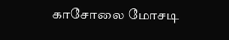காசோலை மோசடி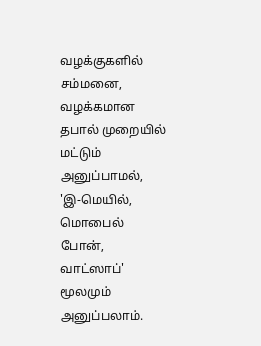வழக்குகளில் சம்மனை, வழக்கமான தபால் முறையில் மட்டும் அனுப்பாமல், 'இ-மெயில், மொபைல் போன், வாட்ஸாப்' மூலமும் அனுப்பலாம்.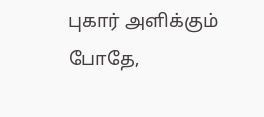புகார் அளிக்கும் போதே,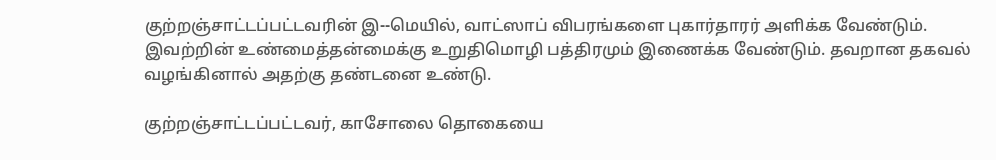குற்றஞ்சாட்டப்பட்டவரின் இ--மெயில், வாட்ஸாப் விபரங்களை புகார்தாரர் அளிக்க வேண்டும். இவற்றின் உண்மைத்தன்மைக்கு உறுதிமொழி பத்திரமும் இணைக்க வேண்டும். தவறான தகவல் வழங்கினால் அதற்கு தண்டனை உண்டு.

குற்றஞ்சாட்டப்பட்டவர், காசோலை தொகையை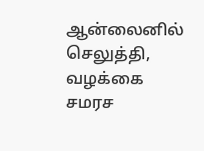ஆன்லைனில் செலுத்தி, வழக்கை சமரச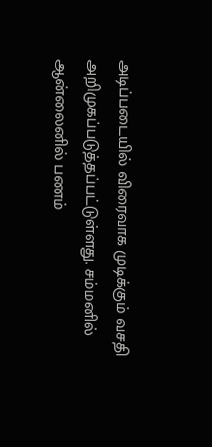அடிப்படையில் விரைவாக முடிக்கும் வசதி அறிமுகப்படுத்தப்பட்டுள்ளது. சம்மனில் ஆன்லைனில் பணம்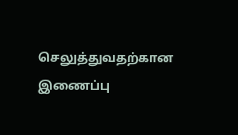செலுத்துவதற்கான இணைப்பு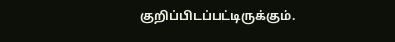குறிப்பிடப்பட்டிருக்கும்.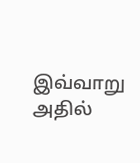இவ்வாறு அதில்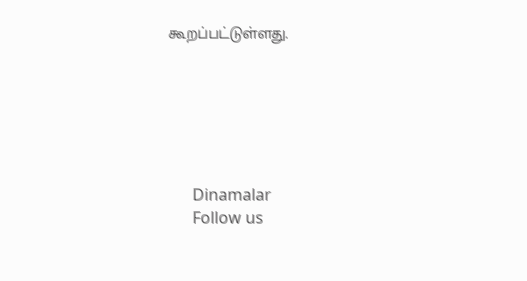கூறப்பட்டுள்ளது.






      Dinamalar
      Follow us